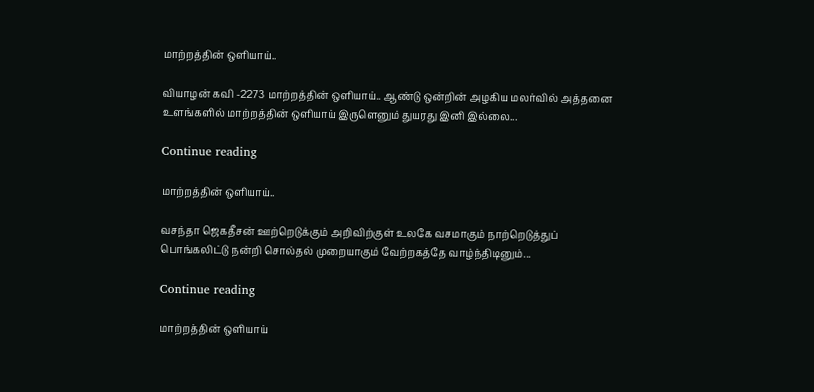மாற்றத்தின் ஒளியாய்..

வியாழன் கவி -2273 மாற்றத்தின் ஒளியாய்.. ஆண்டு ஒன்றின் அழகிய மலர்வில் அத்தனை உளங்களில் மாற்றத்தின் ஒளியாய் இருளெனும் துயரது இனி இல்லை...

Continue reading

மாற்றத்தின் ஒளியாய்..

வசந்தா ஜெகதீசன் ஊற்றெடுக்கும் அறிவிற்குள் உலகே வசமாகும் நாற்றெடுத்துப் பொங்கலிட்டு நன்றி சொல்தல் முறையாகும் வேற்றகத்தே வாழ்ந்திடினும்...

Continue reading

மாற்றத்தின் ஒளியாய்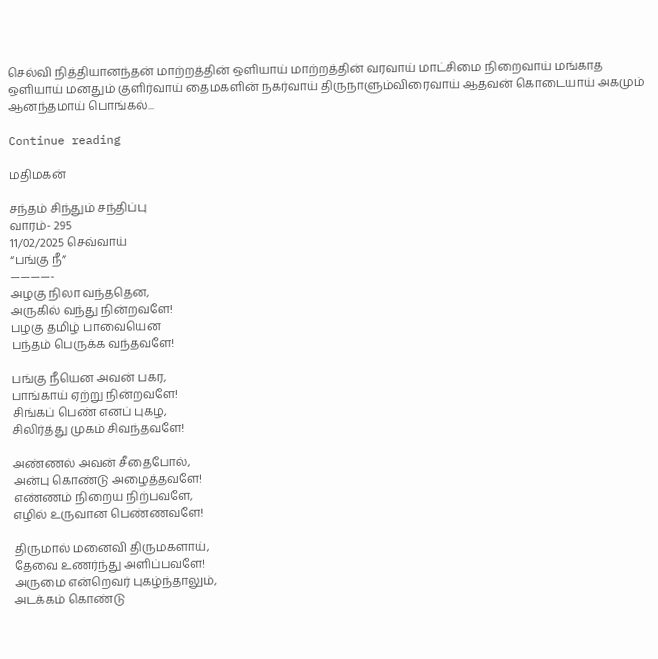செல்வி நித்தியானந்தன் மாற்றத்தின் ஒளியாய் மாற்றத்தின் வரவாய் மாட்சிமை நிறைவாய் மங்காத ஒளியாய் மனதும் குளிர்வாய் தைமகளின் நகர்வாய் திருநாளும்விரைவாய் ஆதவன் கொடையாய் அகமும் ஆனந்தமாய் பொங்கல்...

Continue reading

மதிமகன்

சந்தம் சிந்தும் சந்திப்பு
வாரம்- 295
11/02/2025 செவ்வாய்
“பங்கு நீ”
————-
அழகு நிலா வந்ததென,
அருகில் வந்து நின்றவளே!
பழகு தமிழ் பாவையென
பந்தம் பெருக்க வந்தவளே!

பங்கு நீயென அவன் பகர,
பாங்காய் ஏற்று நின்றவளே!
சிங்கப் பெண் எனப் புகழ,
சிலிர்த்து முகம் சிவந்தவளே!

அண்ணல் அவன் சீதைபோல்,
அன்பு கொண்டு அழைத்தவளே!
எண்ணம் நிறைய நிற்பவளே,
எழில் உருவான பெண்ணவளே!

திருமால் மனைவி திருமகளாய்,
தேவை உணர்ந்து அளிப்பவளே!
அருமை என்றெவர் புகழ்ந்தாலும்,
அடக்கம் கொண்டு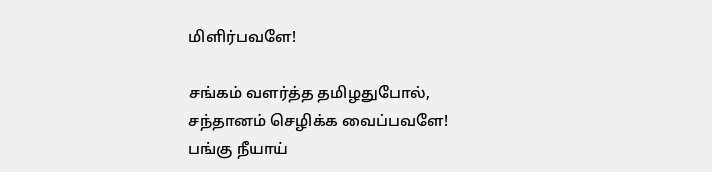மிளிர்பவளே!

சங்கம் வளர்த்த தமிழதுபோல்,
சந்தானம் செழிக்க வைப்பவளே!
பங்கு நீயாய்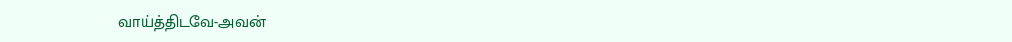வாய்த்திடவே-அவன்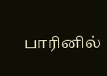பாரினில்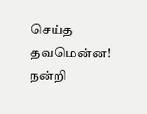செய்த தவமென்ன!
நன்றி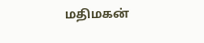மதிமகன்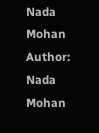Nada Mohan
Author: Nada Mohan